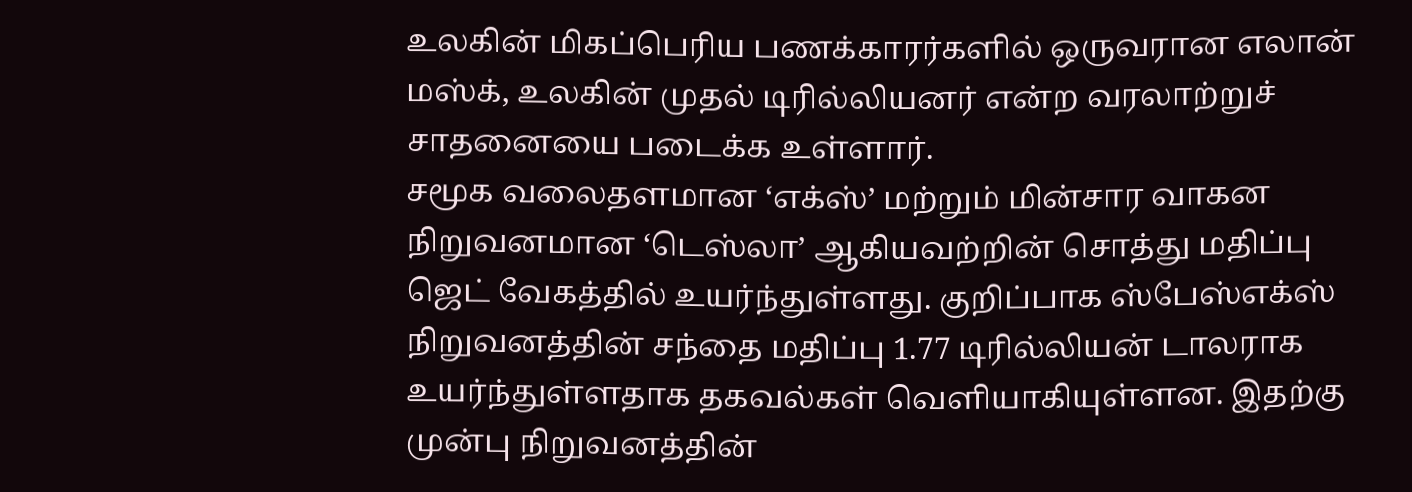உலகின் மிகப்பெரிய பணக்காரர்களில் ஒருவரான எலான் மஸ்க், உலகின் முதல் டிரில்லியனர் என்ற வரலாற்றுச் சாதனையை படைக்க உள்ளார்.
சமூக வலைதளமான ‘எக்ஸ்’ மற்றும் மின்சார வாகன நிறுவனமான ‘டெஸ்லா’ ஆகியவற்றின் சொத்து மதிப்பு ஜெட் வேகத்தில் உயர்ந்துள்ளது. குறிப்பாக ஸ்பேஸ்எக்ஸ் நிறுவனத்தின் சந்தை மதிப்பு 1.77 டிரில்லியன் டாலராக உயர்ந்துள்ளதாக தகவல்கள் வெளியாகியுள்ளன. இதற்கு முன்பு நிறுவனத்தின்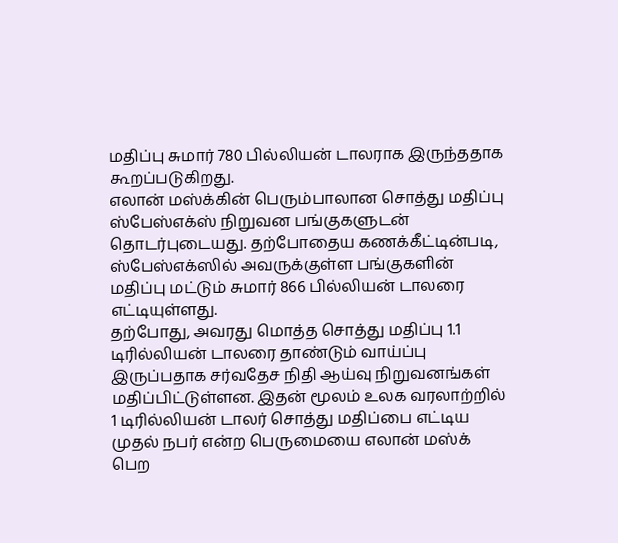மதிப்பு சுமார் 780 பில்லியன் டாலராக இருந்ததாக கூறப்படுகிறது.
எலான் மஸ்க்கின் பெரும்பாலான சொத்து மதிப்பு ஸ்பேஸ்எக்ஸ் நிறுவன பங்குகளுடன் தொடர்புடையது. தற்போதைய கணக்கீட்டின்படி, ஸ்பேஸ்எக்ஸில் அவருக்குள்ள பங்குகளின் மதிப்பு மட்டும் சுமார் 866 பில்லியன் டாலரை எட்டியுள்ளது.
தற்போது, அவரது மொத்த சொத்து மதிப்பு 1.1 டிரில்லியன் டாலரை தாண்டும் வாய்ப்பு இருப்பதாக சர்வதேச நிதி ஆய்வு நிறுவனங்கள் மதிப்பிட்டுள்ளன. இதன் மூலம் உலக வரலாற்றில் 1 டிரில்லியன் டாலர் சொத்து மதிப்பை எட்டிய முதல் நபர் என்ற பெருமையை எலான் மஸ்க் பெற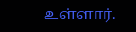உள்ளார்.